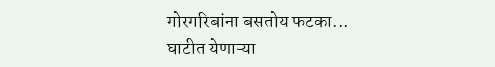गोरगरिबांना बसतोय फटका...
घाटीत येणाऱ्या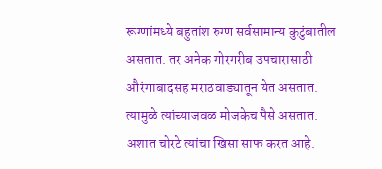रूग्णांमध्ये बहुतांश रुग्ण सर्वसामान्य कुटुंबातील असतात. तर अनेक गोरगरीब उपचारासाठी औरंगाबादसह मराठवाड्यातून येत असतात. त्यामुळे त्यांच्याजवळ मोजकेच पैसे असतात. अशात चोरटे त्यांचा खिसा साफ करत आहे.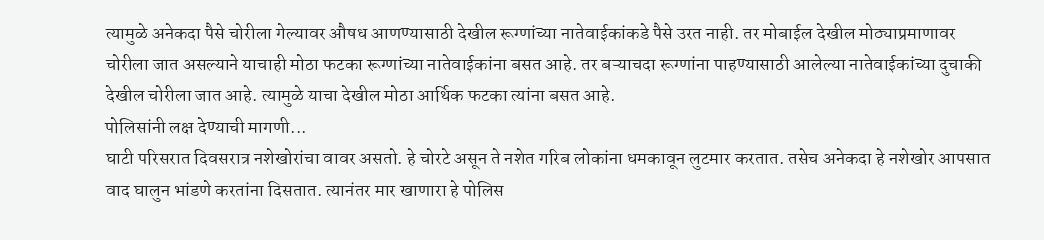त्यामुळे अनेकदा पैसे चोरीला गेल्यावर औषध आणण्यासाठी देखील रूग्णांच्या नातेवाईकांकडे पैसे उरत नाही. तर मोबाईल देखील मोठ्याप्रमाणावर चोरीला जात असल्याने याचाही मोठा फटका रूग्णांच्या नातेवाईकांना बसत आहे. तर बऱ्याचदा रूग्णांना पाहण्यासाठी आलेल्या नातेवाईकांच्या दुचाकी देखील चोरीला जात आहे. त्यामुळे याचा देखील मोठा आर्थिक फटका त्यांना बसत आहे.
पोलिसांनी लक्ष देण्याची मागणी...
घाटी परिसरात दिवसरात्र नशेखोरांचा वावर असतो. हे चोरटे असून ते नशेत गरिब लोकांना धमकावून लुटमार करतात. तसेच अनेकदा हे नशेखोर आपसात वाद घालुन भांडणे करतांना दिसतात. त्यानंतर मार खाणारा हे पोलिस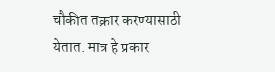चौकीत तक्रार करण्यासाठी येतात. मात्र हे प्रकार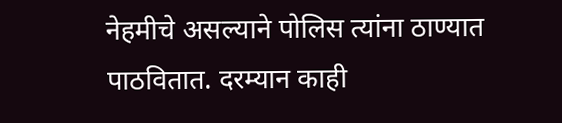नेहमीचे असल्याने पोलिस त्यांना ठाण्यात पाठवितात. दरम्यान काही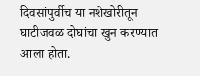दिवसांपुर्वीच या नशेखोरीतून घाटीजवळ दोघांचा खुन करण्यात आला होता.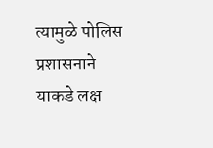त्यामुळे पोलिस प्रशासनाने याकडे लक्ष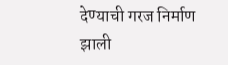देण्याची गरज निर्माण झाली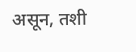असून, तशी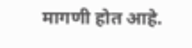मागणी होत आहे.